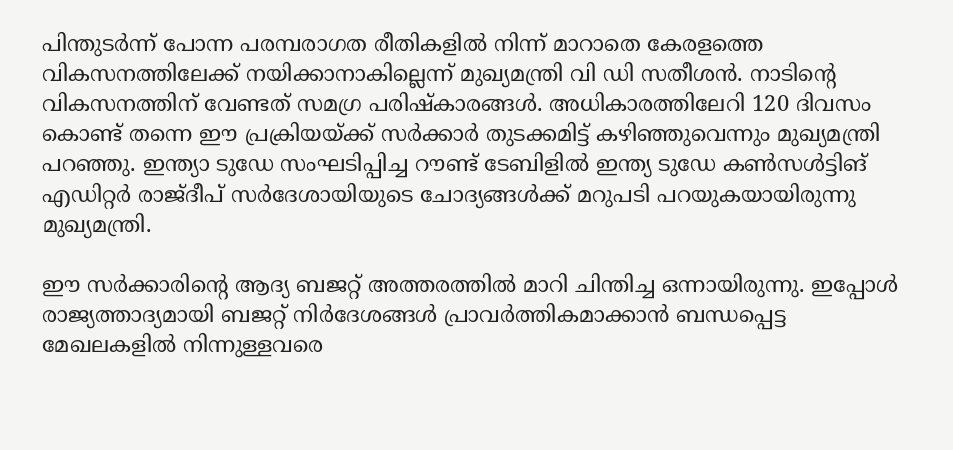പിന്തുടർന്ന് പോന്ന പരമ്പരാഗത രീതികളിൽ നിന്ന് മാറാതെ കേരളത്തെ വികസനത്തിലേക്ക് നയിക്കാനാകില്ലെന്ന് മുഖ്യമന്ത്രി വി ഡി സതീശൻ. നാടിന്റെ വികസനത്തിന് വേണ്ടത് സമഗ്ര പരിഷ്‌കാരങ്ങൾ. അധികാരത്തിലേറി 120 ദിവസം കൊണ്ട് തന്നെ ഈ പ്രക്രിയയ്ക്ക് സർക്കാർ തുടക്കമിട്ട് കഴിഞ്ഞുവെന്നും മുഖ്യമന്ത്രി പറഞ്ഞു. ഇന്ത്യാ ടുഡേ സംഘടിപ്പിച്ച റൗണ്ട് ടേബിളിൽ ഇന്ത്യ ടുഡേ കൺസൾട്ടിങ് എഡിറ്റർ രാജ്ദീപ് സർദേശായിയുടെ ചോദ്യങ്ങൾക്ക് മറുപടി പറയുകയായിരുന്നു മുഖ്യമന്ത്രി.

ഈ സർക്കാരിന്റെ ആദ്യ ബജറ്റ് അത്തരത്തിൽ മാറി ചിന്തിച്ച ഒന്നായിരുന്നു. ഇപ്പോൾ രാജ്യത്താദ്യമായി ബജറ്റ് നിർദേശങ്ങൾ പ്രാവർത്തികമാക്കാൻ ബന്ധപ്പെട്ട മേഖലകളിൽ നിന്നുള്ളവരെ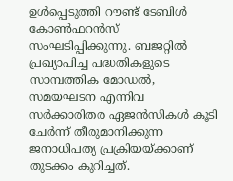ഉൾപ്പെടുത്തി റൗണ്ട് ടേബിൾ കോൺഫറൻസ് സംഘടിപ്പിക്കുന്നു. ബജറ്റിൽ പ്രഖ്യാപിച്ച പദ്ധതികളുടെ സാമ്പത്തിക മോഡൽ, സമയഘടന എന്നിവ സർക്കാരിതര ഏജൻസികൾ കൂടി ചേർന്ന് തീരുമാനിക്കുന്ന ജനാധിപത്യ പ്രക്രിയയ്ക്കാണ് തുടക്കം കുറിച്ചത്.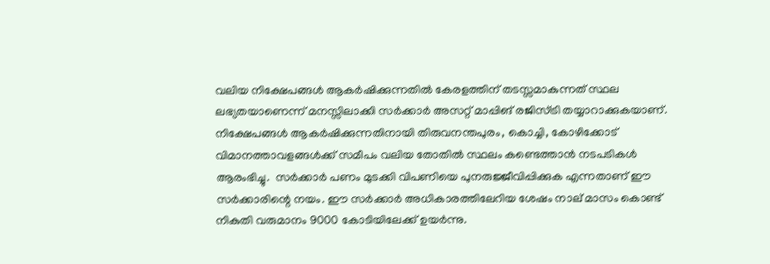വലിയ നിക്ഷേപങ്ങൾ ആകർഷിക്കുന്നതിൽ കേരളത്തിന് തടസ്സമാകുന്നത് സ്ഥല ലഭ്യതയാണെന്ന് മനസ്സിലാക്കി സർക്കാർ അസറ്റ് മാപ്പിങ് രജിസ്ട്രി തയ്യാറാക്കുകയാണ്. നിക്ഷേപങ്ങൾ ആകർഷിക്കുന്നതിനായി തിരുവനന്തപുരം, കൊച്ചി, കോഴിക്കോട് വിമാനത്താവളങ്ങൾക്ക് സമീപം വലിയ തോതിൽ സ്ഥലം കണ്ടെത്താൻ നടപടികൾ ആരംഭിച്ചു.  സർക്കാർ പണം മുടക്കി വിപണിയെ പുനരുജ്ജീവിപ്പിക്കുക എന്നതാണ് ഈ സർക്കാരിന്റെ നയം. ഈ സർക്കാർ അധികാരത്തിലേറിയ ശേഷം നാല് മാസം കൊണ്ട് നികുതി വരുമാനം 9000 കോടിയിലേക്ക് ഉയർന്നു.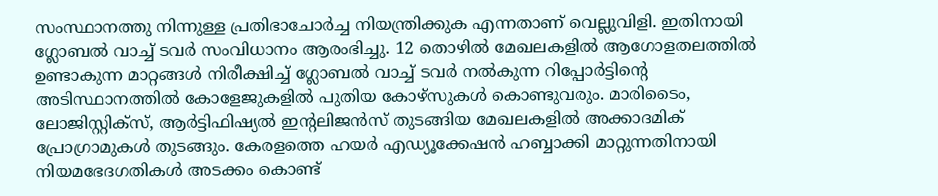സംസ്ഥാനത്തു നിന്നുള്ള പ്രതിഭാചോർച്ച നിയന്ത്രിക്കുക എന്നതാണ് വെല്ലുവിളി. ഇതിനായി ഗ്ലോബൽ വാച്ച് ടവർ സംവിധാനം ആരംഭിച്ചു. 12 തൊഴിൽ മേഖലകളിൽ ആഗോളതലത്തിൽ ഉണ്ടാകുന്ന മാറ്റങ്ങൾ നിരീക്ഷിച്ച് ഗ്ലോബൽ വാച്ച് ടവർ നൽകുന്ന റിപ്പോർട്ടിന്റെ അടിസ്ഥാനത്തിൽ കോളേജുകളിൽ പുതിയ കോഴ്‌സുകൾ കൊണ്ടുവരും. മാരിടൈം, ലോജിസ്റ്റിക്‌സ്, ആർട്ടിഫിഷ്യൽ ഇന്റലിജൻസ് തുടങ്ങിയ മേഖലകളിൽ അക്കാദമിക് പ്രോഗ്രാമുകൾ തുടങ്ങും. കേരളത്തെ ഹയർ എഡ്യൂക്കേഷൻ ഹബ്ബാക്കി മാറ്റുന്നതിനായി നിയമഭേദഗതികൾ അടക്കം കൊണ്ട്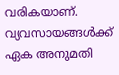വരികയാണ്. വ്യവസായങ്ങൾക്ക് ഏക അനുമതി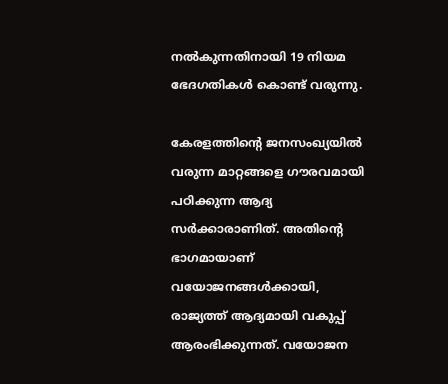നൽകുന്നതിനായി 19 നിയമ ഭേദഗതികൾ കൊണ്ട് വരുന്നു.

കേരളത്തിന്റെ ജനസംഖ്യയിൽ വരുന്ന മാറ്റങ്ങളെ ഗൗരവമായി പഠിക്കുന്ന ആദ്യ സർക്കാരാണിത്. അതിന്റെ ഭാഗമായാണ് വയോജനങ്ങൾക്കായി, രാജ്യത്ത് ആദ്യമായി വകുപ്പ് ആരംഭിക്കുന്നത്. വയോജന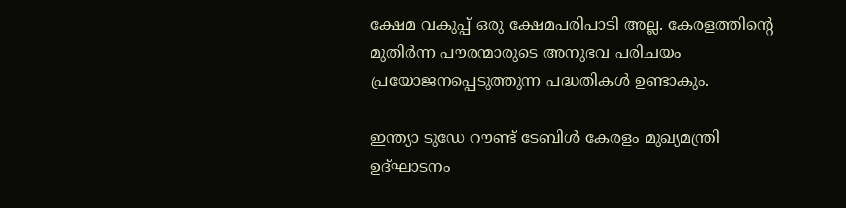ക്ഷേമ വകുപ്പ് ഒരു ക്ഷേമപരിപാടി അല്ല. കേരളത്തിന്റെ മുതിർന്ന പൗരന്മാരുടെ അനുഭവ പരിചയം പ്രയോജനപ്പെടുത്തുന്ന പദ്ധതികൾ ഉണ്ടാകും.

ഇന്ത്യാ ടുഡേ റൗണ്ട് ടേബിൾ കേരളം മുഖ്യമന്ത്രി ഉദ്ഘാടനം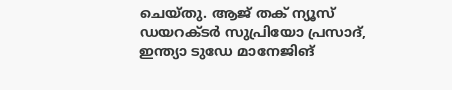ചെയ്തു. ആജ് തക് ന്യൂസ് ഡയറക്ടർ സുപ്രിയോ പ്രസാദ്, ഇന്ത്യാ ടുഡേ മാനേജിങ്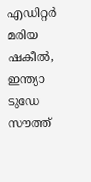എഡിറ്റർ മരിയ ഷകീൽ, ഇന്ത്യാ ടുഡേ സൗത്ത്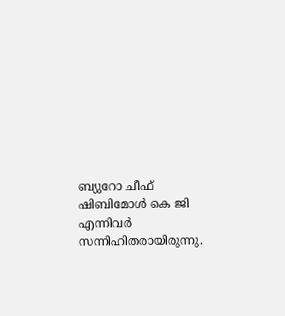ബ്യുറോ ചീഫ് ഷിബിമോൾ കെ ജി എന്നിവർ സന്നിഹിതരായിരുന്നു.